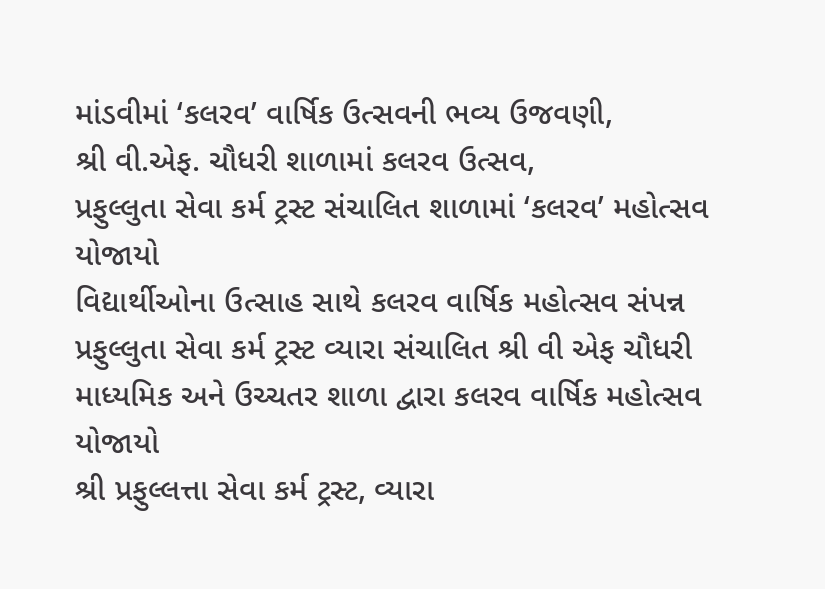માંડવીમાં ‘કલરવ’ વાર્ષિક ઉત્સવની ભવ્ય ઉજવણી,
શ્રી વી.એફ. ચૌધરી શાળામાં કલરવ ઉત્સવ,
પ્રફુલ્લુતા સેવા કર્મ ટ્રસ્ટ સંચાલિત શાળામાં ‘કલરવ’ મહોત્સવ યોજાયો
વિદ્યાર્થીઓના ઉત્સાહ સાથે કલરવ વાર્ષિક મહોત્સવ સંપન્ન
પ્રફુલ્લુતા સેવા કર્મ ટ્રસ્ટ વ્યારા સંચાલિત શ્રી વી એફ ચૌધરી માધ્યમિક અને ઉચ્ચતર શાળા દ્વારા કલરવ વાર્ષિક મહોત્સવ યોજાયો
શ્રી પ્રફુલ્લત્તા સેવા કર્મ ટ્રસ્ટ, વ્યારા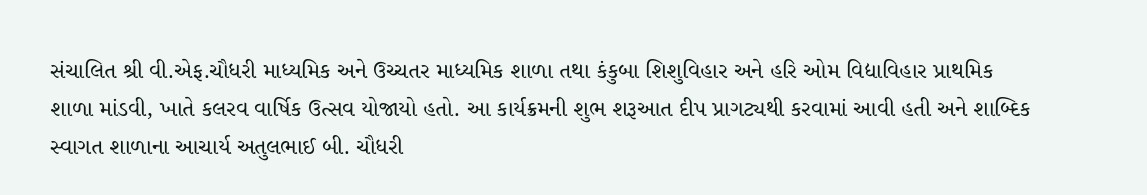સંચાલિત શ્રી વી.એફ.ચૌધરી માધ્યમિક અને ઉચ્ચતર માધ્યમિક શાળા તથા કંકુબા શિશુવિહાર અને હરિ ઓમ વિદ્યાવિહાર પ્રાથમિક શાળા માંડવી, ખાતે કલરવ વાર્ષિક ઉત્સવ યોજાયો હતો. આ કાર્યક્રમની શુભ શરૂઆત દીપ પ્રાગટ્યથી કરવામાં આવી હતી અને શાબ્દિક સ્વાગત શાળાના આચાર્ય અતુલભાઈ બી. ચૌધરી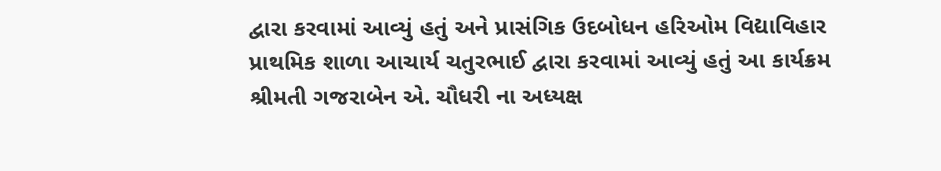દ્વારા કરવામાં આવ્યું હતું અને પ્રાસંગિક ઉદબોધન હરિઓમ વિદ્યાવિહાર પ્રાથમિક શાળા આચાર્ય ચતુરભાઈ દ્વારા કરવામાં આવ્યું હતું આ કાર્યક્રમ શ્રીમતી ગજરાબેન એ. ચૌધરી ના અધ્યક્ષ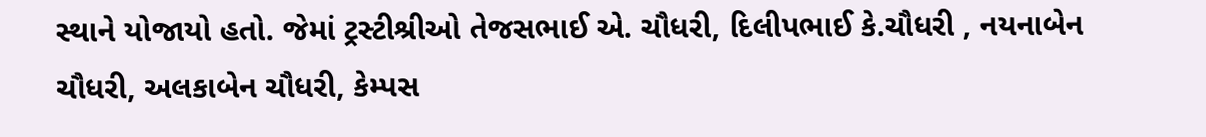સ્થાને યોજાયો હતો. જેમાં ટ્રસ્ટીશ્રીઓ તેજસભાઈ એ. ચૌધરી, દિલીપભાઈ કે.ચૌધરી , નયનાબેન ચૌધરી, અલકાબેન ચૌધરી, કેમ્પસ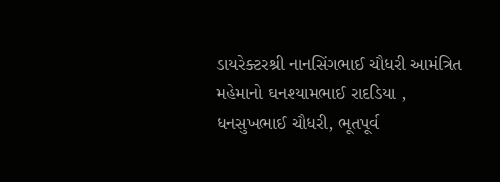ડાયરેક્ટરશ્રી નાનસિંગભાઈ ચૌધરી આમંત્રિત મહેમાનો ઘનશ્યામભાઈ રાદડિયા , ધનસુખભાઈ ચૌધરી, ભૂતપૂર્વ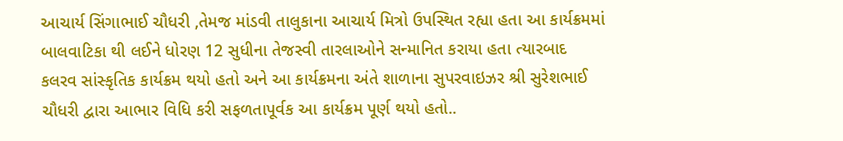આચાર્ય સિંગાભાઈ ચૌધરી ,તેમજ માંડવી તાલુકાના આચાર્ય મિત્રો ઉપસ્થિત રહ્યા હતા આ કાર્યક્રમમાં બાલવાટિકા થી લઈને ધોરણ 12 સુધીના તેજસ્વી તારલાઓને સન્માનિત કરાયા હતા ત્યારબાદ કલરવ સાંસ્કૃતિક કાર્યક્રમ થયો હતો અને આ કાર્યક્રમના અંતે શાળાના સુપરવાઇઝર શ્રી સુરેશભાઈ ચૌધરી દ્વારા આભાર વિધિ કરી સફળતાપૂર્વક આ કાર્યક્રમ પૂર્ણ થયો હતો..